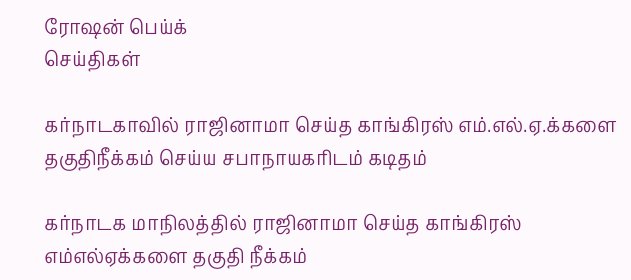ரோஷன் பெய்க்
செய்திகள்

கர்நாடகாவில் ராஜினாமா செய்த காங்கிரஸ் எம்.எல்.ஏ.க்களை தகுதிநீக்கம் செய்ய சபாநாயகரிடம் கடிதம்

கர்நாடக மாநிலத்தில் ராஜினாமா செய்த காங்கிரஸ் எம்எல்ஏக்களை தகுதி நீக்கம்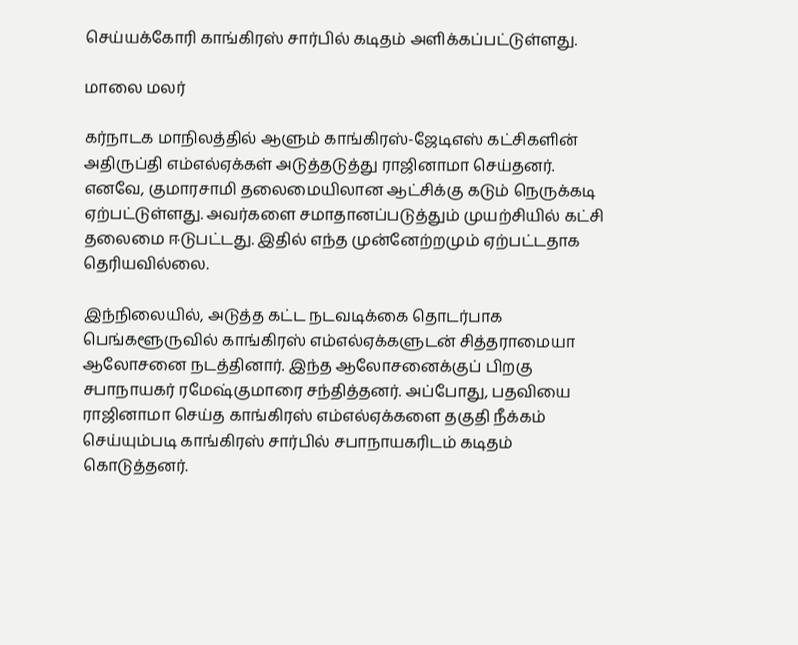செய்யக்கோரி காங்கிரஸ் சார்பில் கடிதம் அளிக்கப்பட்டுள்ளது.

மாலை மலர்

கர்நாடக மாநிலத்தில் ஆளும் காங்கிரஸ்-ஜேடிஎஸ் கட்சிகளின் அதிருப்தி எம்எல்ஏக்கள் அடுத்தடுத்து ராஜினாமா செய்தனர். எனவே, குமாரசாமி தலைமையிலான ஆட்சிக்கு கடும் நெருக்கடி ஏற்பட்டுள்ளது. அவர்களை சமாதானப்படுத்தும் முயற்சியில் கட்சி தலைமை ஈடுபட்டது. இதில் எந்த முன்னேற்றமும் ஏற்பட்டதாக தெரியவில்லை.

இந்நிலையில், அடுத்த கட்ட நடவடிக்கை தொடர்பாக பெங்களூருவில் காங்கிரஸ் எம்எல்ஏக்களுடன் சித்தராமையா ஆலோசனை நடத்தினார். இந்த ஆலோசனைக்குப் பிறகு சபாநாயகர் ரமேஷ்குமாரை சந்தித்தனர். அப்போது, பதவியை ராஜினாமா செய்த காங்கிரஸ் எம்எல்ஏக்களை தகுதி நீக்கம் செய்யும்படி காங்கிரஸ் சார்பில் சபாநாயகரிடம் கடிதம் கொடுத்தனர்.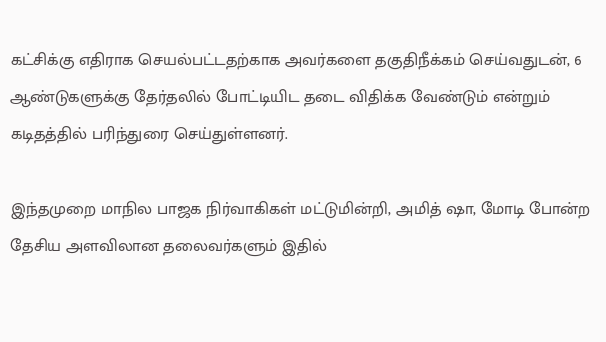கட்சிக்கு எதிராக செயல்பட்டதற்காக அவர்களை தகுதிநீக்கம் செய்வதுடன், 6 ஆண்டுகளுக்கு தேர்தலில் போட்டியிட தடை விதிக்க வேண்டும் என்றும் கடிதத்தில் பரிந்துரை செய்துள்ளனர்.

இந்தமுறை மாநில பாஜக நிர்வாகிகள் மட்டுமின்றி, அமித் ஷா, மோடி போன்ற தேசிய அளவிலான தலைவர்களும் இதில்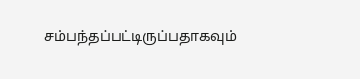சம்பந்தப்பட்டிருப்பதாகவும்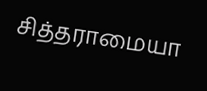சித்தராமையா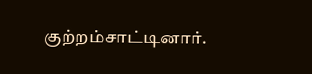குற்றம்சாட்டினார்.